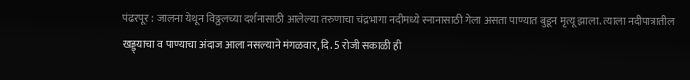पंढरपूर : जालना येथून विठ्ठलच्या दर्शनासाठी आलेल्या तरुणाचा चंद्रभागा नदीमध्ये स्नानासाठी गेला असता पाण्यात बुडून मृत्यू झाला. त्याला नदीपात्रातील खड्ड्याचा व पाण्याचा अंदाज आला नसल्याने मंगळवार, दि. 5 रोजी सकाळी ही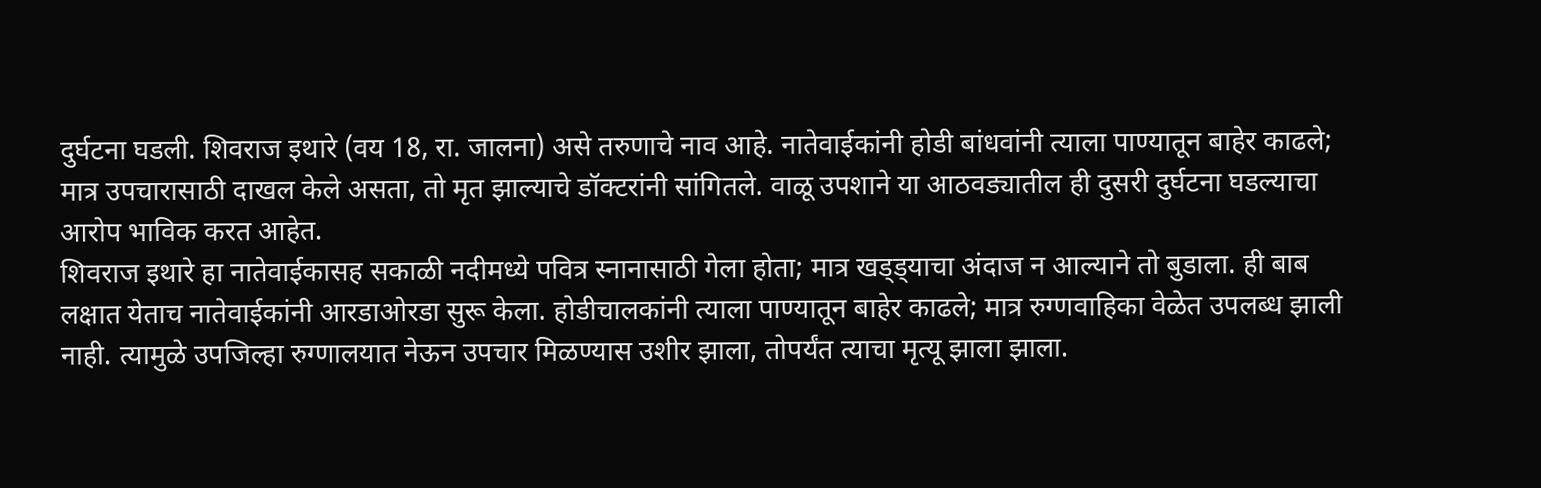दुर्घटना घडली. शिवराज इथारे (वय 18, रा. जालना) असे तरुणाचे नाव आहे. नातेवाईकांनी होडी बांधवांनी त्याला पाण्यातून बाहेर काढले; मात्र उपचारासाठी दाखल केले असता, तो मृत झाल्याचे डॉक्टरांनी सांगितले. वाळू उपशाने या आठवड्यातील ही दुसरी दुर्घटना घडल्याचा आरोप भाविक करत आहेत.
शिवराज इथारे हा नातेवाईकासह सकाळी नदीमध्ये पवित्र स्नानासाठी गेला होता; मात्र खड्ड्याचा अंदाज न आल्याने तो बुडाला. ही बाब लक्षात येताच नातेवाईकांनी आरडाओरडा सुरू केला. होडीचालकांनी त्याला पाण्यातून बाहेर काढले; मात्र रुग्णवाहिका वेळेत उपलब्ध झाली नाही. त्यामुळे उपजिल्हा रुग्णालयात नेऊन उपचार मिळण्यास उशीर झाला, तोपर्यंत त्याचा मृत्यू झाला झाला.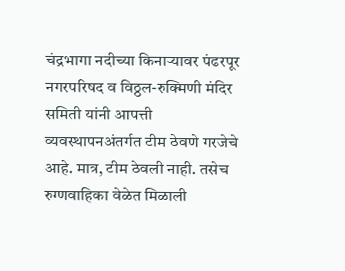चंद्रभागा नदीच्या किनाऱ्यावर पंढरपूर नगरपरिषद व विठ्ठल-रुक्मिणी मंदिर समिती यांनी आपत्ती व्यवस्थापनअंतर्गत टीम ठेवणे गरजेचे आहे. मात्र, टीम ठेवली नाही. तसेच रुग्णवाहिका वेळेत मिळाली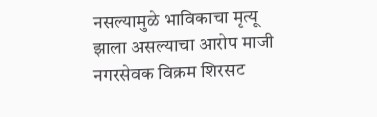नसल्यामुळे भाविकाचा मृत्यू झाला असल्याचा आरोप माजी नगरसेवक विक्रम शिरसट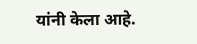यांनी केला आहे.